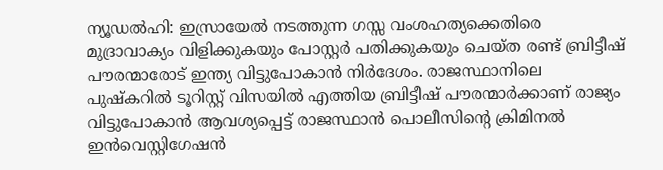ന്യൂഡൽഹി: ഇസ്രായേൽ നടത്തുന്ന ഗസ്സ വംശഹത്യക്കെതിരെ മുദ്രാവാക്യം വിളിക്കുകയും പോസ്റ്റർ പതിക്കുകയും ചെയ്ത രണ്ട് ബ്രിട്ടീഷ് പൗരന്മാരോട് ഇന്ത്യ വിട്ടുപോകാൻ നിർദേശം. രാജസ്ഥാനിലെ പുഷ്കറിൽ ടൂറിസ്റ്റ് വിസയിൽ എത്തിയ ബ്രിട്ടീഷ് പൗരന്മാർക്കാണ് രാജ്യം വിട്ടുപോകാൻ ആവശ്യപ്പെട്ട് രാജസ്ഥാൻ പൊലീസിന്റെ ക്രിമിനൽ ഇൻവെസ്റ്റിഗേഷൻ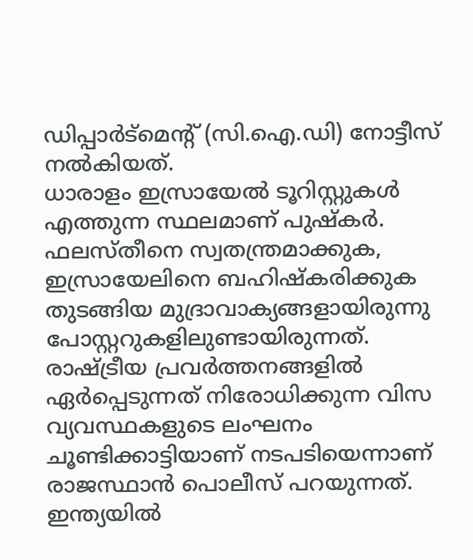ഡിപ്പാർട്മെന്റ് (സി.ഐ.ഡി) നോട്ടീസ് നൽകിയത്.
ധാരാളം ഇസ്രായേൽ ടൂറിസ്റ്റുകൾ എത്തുന്ന സ്ഥലമാണ് പുഷ്കർ. ഫലസ്തീനെ സ്വതന്ത്രമാക്കുക, ഇസ്രായേലിനെ ബഹിഷ്കരിക്കുക തുടങ്ങിയ മുദ്രാവാക്യങ്ങളായിരുന്നു പോസ്റ്ററുകളിലുണ്ടായിരുന്നത്. രാഷ്ട്രീയ പ്രവർത്തനങ്ങളിൽ ഏർപ്പെടുന്നത് നിരോധിക്കുന്ന വിസ വ്യവസ്ഥകളുടെ ലംഘനം ചൂണ്ടിക്കാട്ടിയാണ് നടപടിയെന്നാണ് രാജസ്ഥാൻ പൊലീസ് പറയുന്നത്.
ഇന്ത്യയിൽ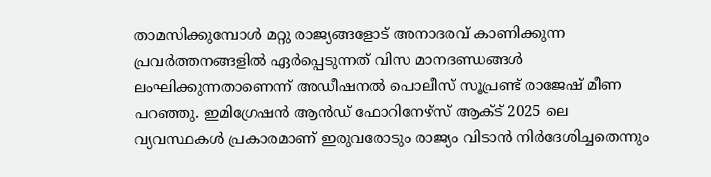താമസിക്കുമ്പോൾ മറ്റു രാജ്യങ്ങളോട് അനാദരവ് കാണിക്കുന്ന പ്രവർത്തനങ്ങളിൽ ഏർപ്പെടുന്നത് വിസ മാനദണ്ഡങ്ങൾ ലംഘിക്കുന്നതാണെന്ന് അഡീഷനൽ പൊലീസ് സൂപ്രണ്ട് രാജേഷ് മീണ പറഞ്ഞു. ഇമിഗ്രേഷൻ ആൻഡ് ഫോറിനേഴ്സ് ആക്ട് 2025 ലെ വ്യവസ്ഥകൾ പ്രകാരമാണ് ഇരുവരോടും രാജ്യം വിടാൻ നിർദേശിച്ചതെന്നും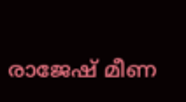രാജേഷ് മീണ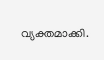വ്യക്തമാക്കി.